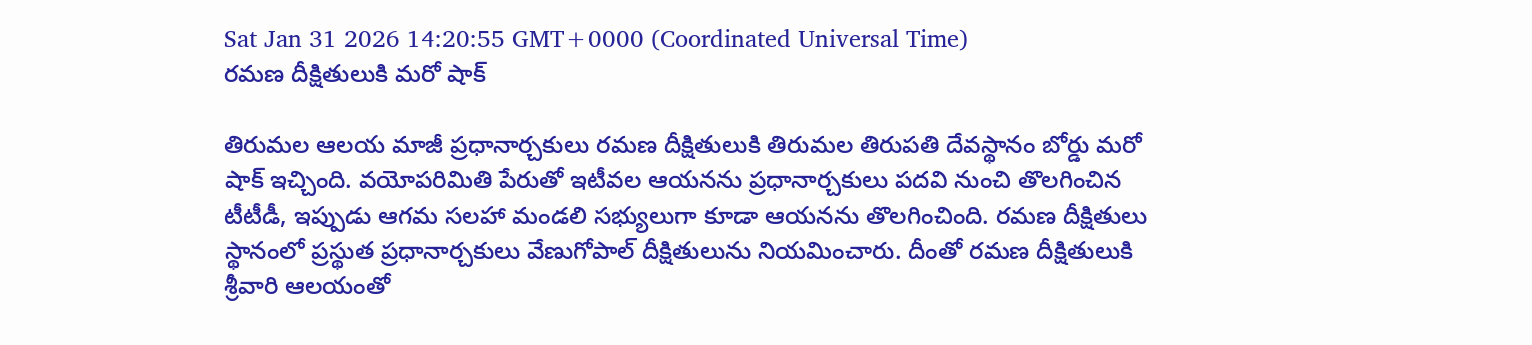Sat Jan 31 2026 14:20:55 GMT+0000 (Coordinated Universal Time)
రమణ దీక్షితులుకి మరో షాక్

తిరుమల ఆలయ మాజీ ప్రధానార్చకులు రమణ దీక్షితులుకి తిరుమల తిరుపతి దేవస్థానం బోర్డు మరో షాక్ ఇచ్చింది. వయోపరిమితి పేరుతో ఇటీవల ఆయనను ప్రధానార్చకులు పదవి నుంచి తొలగించిన టీటీడీ, ఇప్పుడు ఆగమ సలహా మండలి సభ్యులుగా కూడా ఆయనను తొలగించింది. రమణ దీక్షితులు స్థానంలో ప్రస్థుత ప్రధానార్చకులు వేణుగోపాల్ దీక్షితులును నియమించారు. దీంతో రమణ దీక్షితులుకి శ్రీవారి ఆలయంతో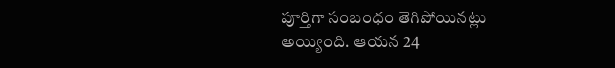పూర్తిగా సంబంధం తెగిపోయినట్లు అయ్యింది. ఆయన 24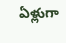ఏళ్లుగా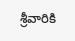శ్రీవారికి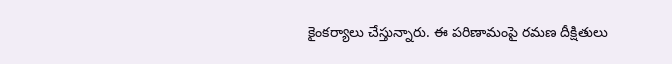కైంకర్యాలు చేస్తున్నారు. ఈ పరిణామంపై రమణ దీక్షితులు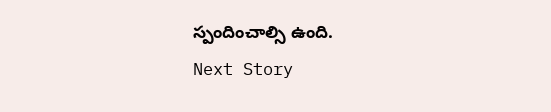స్పందించాల్సి ఉంది.
Next Story